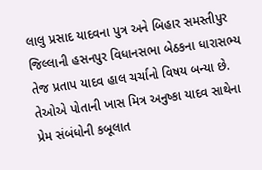લાલુ પ્રસાદ યાદવના પુત્ર અને બિહાર સમસ્તીપુર જિલ્લાની હસનપુર વિધાનસભા બેઠકના ધારાસભ્ય તેજ પ્રતાપ યાદવ હાલ ચર્ચાનો વિષય બન્યા છે. તેઓએ પોતાની ખાસ મિત્ર અનુષ્કા યાદવ સાથેના પ્રેમ સંબંધોની કબૂલાત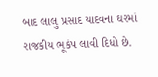બાદ લાલુ પ્રસાદ યાદવના ઘરમાં રાજકીય ભૂકંપ લાવી દિધો છે.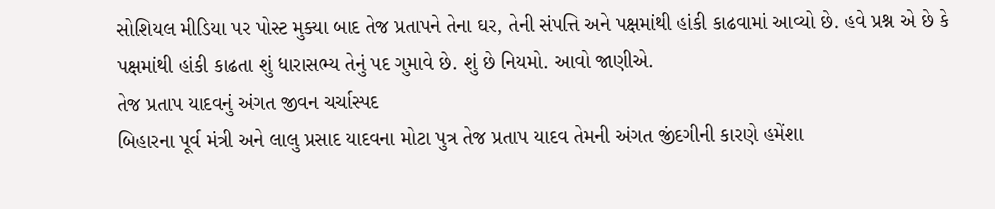સોશિયલ મીડિયા પર પોસ્ટ મુક્યા બાદ તેજ પ્રતાપને તેના ઘર, તેની સંપત્તિ અને પક્ષમાંથી હાંકી કાઢવામાં આવ્યો છે. હવે પ્રશ્ન એ છે કે પક્ષમાંથી હાંકી કાઢતા શું ધારાસભ્ય તેનું પદ ગુમાવે છે. શું છે નિયમો. આવો જાણીએ.
તેજ પ્રતાપ યાદવનું અંગત જીવન ચર્ચાસ્પદ
બિહારના પૂર્વ મંત્રી અને લાલુ પ્રસાદ યાદવના મોટા પુત્ર તેજ પ્રતાપ યાદવ તેમની અંગત જીંદગીની કારણે હમેંશા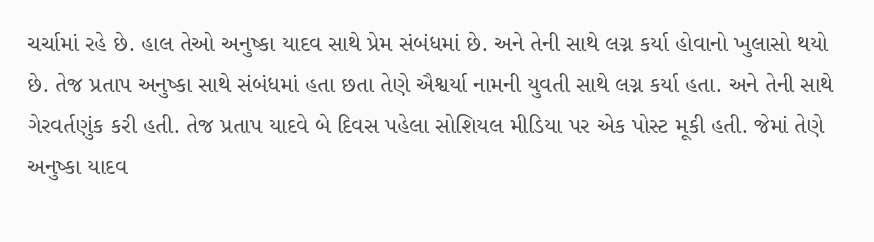ચર્ચામાં રહે છે. હાલ તેઓ અનુષ્કા યાદવ સાથે પ્રેમ સંબંધમાં છે. અને તેની સાથે લગ્ન કર્યા હોવાનો ખુલાસો થયો છે. તેજ પ્રતાપ અનુષ્કા સાથે સંબંધમાં હતા છતા તેણે ઐશ્વર્યા નામની યુવતી સાથે લગ્ન કર્યા હતા. અને તેની સાથે ગેરવર્તણુંક કરી હતી. તેજ પ્રતાપ યાદવે બે દિવસ પહેલા સોશિયલ મીડિયા પર એક પોસ્ટ મૂકી હતી. જેમાં તેણે અનુષ્કા યાદવ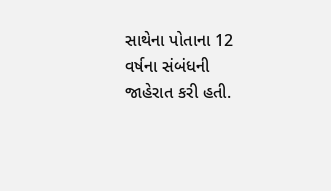સાથેના પોતાના 12 વર્ષના સંબંધની જાહેરાત કરી હતી.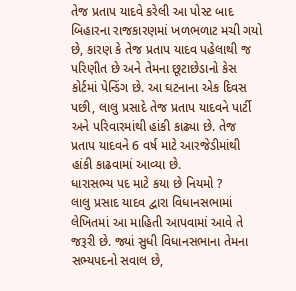તેજ પ્રતાપ યાદવે કરેલી આ પોસ્ટ બાદ બિહારના રાજકારણમાં ખળભળાટ મચી ગયો છે, કારણ કે તેજ પ્રતાપ યાદવ પહેલાથી જ પરિણીત છે અને તેમના છૂટાછેડાનો કેસ કોર્ટમાં પેન્ડિંગ છે. આ ઘટનાના એક દિવસ પછી, લાલુ પ્રસાદે તેજ પ્રતાપ યાદવને પાર્ટી અને પરિવારમાંથી હાંકી કાઢ્યા છે. તેજ પ્રતાપ યાદવને 6 વર્ષ માટે આરજેડીમાંથી હાંકી કાઢવામાં આવ્યા છે.
ધારાસભ્ય પદ માટે કયા છે નિયમો ?
લાલુ પ્રસાદ યાદવ દ્વારા વિધાનસભામાં લેખિતમાં આ માહિતી આપવામાં આવે તે જરૂરી છે. જ્યાં સુધી વિધાનસભાના તેમના સભ્યપદનો સવાલ છે,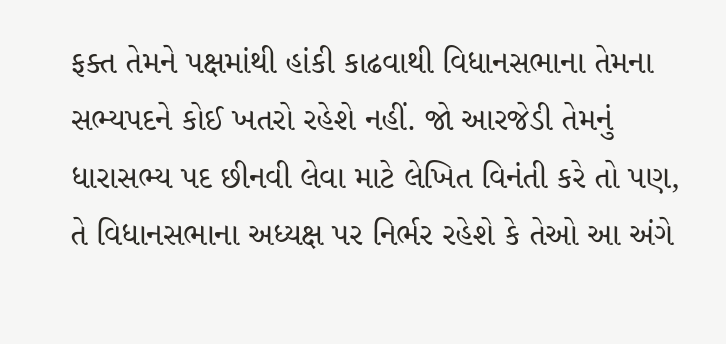ફક્ત તેમને પક્ષમાંથી હાંકી કાઢવાથી વિધાનસભાના તેમના સભ્યપદને કોઈ ખતરો રહેશે નહીં. જો આરજેડી તેમનું ધારાસભ્ય પદ છીનવી લેવા માટે લેખિત વિનંતી કરે તો પણ, તે વિધાનસભાના અધ્યક્ષ પર નિર્ભર રહેશે કે તેઓ આ અંગે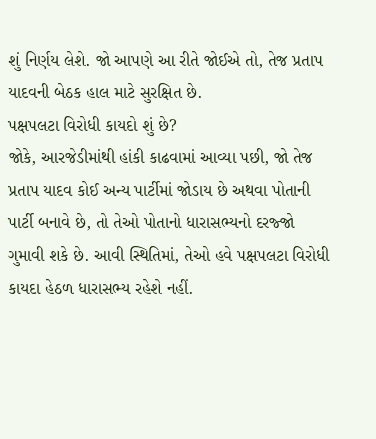શું નિર્ણય લેશે. જો આપણે આ રીતે જોઈએ તો, તેજ પ્રતાપ યાદવની બેઠક હાલ માટે સુરક્ષિત છે.
પક્ષપલટા વિરોધી કાયદો શું છે?
જોકે, આરજેડીમાંથી હાંકી કાઢવામાં આવ્યા પછી, જો તેજ પ્રતાપ યાદવ કોઈ અન્ય પાર્ટીમાં જોડાય છે અથવા પોતાની પાર્ટી બનાવે છે, તો તેઓ પોતાનો ધારાસભ્યનો દરજ્જો ગુમાવી શકે છે. આવી સ્થિતિમાં, તેઓ હવે પક્ષપલટા વિરોધી કાયદા હેઠળ ધારાસભ્ય રહેશે નહીં.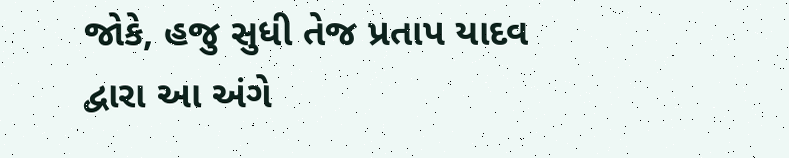જોકે, હજુ સુધી તેજ પ્રતાપ યાદવ દ્વારા આ અંગે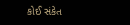કોઈ સંકેત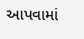આપવામાં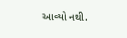આવ્યો નથી.